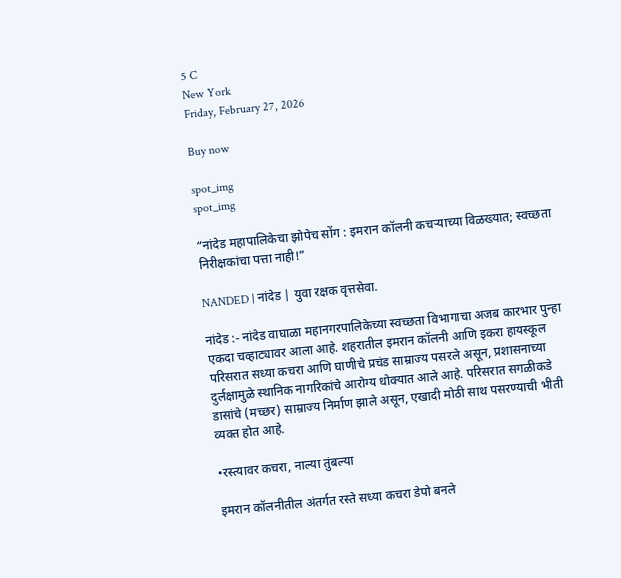5 C
New York
Friday, February 27, 2026

Buy now

spot_img
spot_img

“नांदेड महापालिकेचा झोपेच सोंग : इमरान कॉलनी कचऱ्याच्या विळख्यात; स्वच्छता निरीक्षकांचा पत्ता नाही!”

NANDED | नांदेड | युवा रक्षक वृत्तसेवा.

नांदेड :- नांदेड वाघाळा महानगरपालिकेच्या स्वच्छता विभागाचा अजब कारभार पुन्हा एकदा चव्हाट्यावर आला आहे. शहरातील इमरान कॉलनी आणि इकरा हायस्कूल परिसरात सध्या कचरा आणि घाणीचे प्रचंड साम्राज्य पसरले असून, प्रशासनाच्या दुर्लक्षामुळे स्थानिक नागरिकांचे आरोग्य धोक्यात आले आहे. परिसरात सगळीकडे डासांचे (मच्छर) साम्राज्य निर्माण झाले असून, एखादी मोठी साथ पसरण्याची भीती व्यक्त होत आहे.

•रस्त्यावर कचरा, नाल्या तुंबल्या

इमरान कॉलनीतील अंतर्गत रस्ते सध्या कचरा डेपो बनले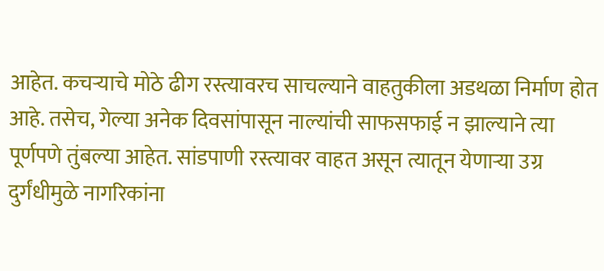आहेत. कचऱ्याचे मोठे ढीग रस्त्यावरच साचल्याने वाहतुकीला अडथळा निर्माण होत आहे. तसेच, गेल्या अनेक दिवसांपासून नाल्यांची साफसफाई न झाल्याने त्या पूर्णपणे तुंबल्या आहेत. सांडपाणी रस्त्यावर वाहत असून त्यातून येणाऱ्या उग्र दुर्गंधीमुळे नागरिकांना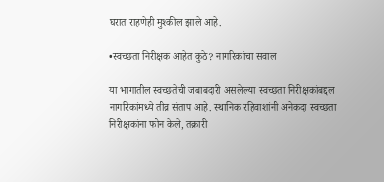घरात राहणेही मुश्कील झाले आहे.

•स्वच्छता निरीक्षक आहेत कुठे? नागरिकांचा सवाल

या भागातील स्वच्छतेची जबाबदारी असलेल्या स्वच्छता निरीक्षकांबद्दल नागरिकांमध्ये तीव्र संताप आहे. स्थानिक रहिवाशांनी अनेकदा स्वच्छता निरीक्षकांना फोन केले, तक्रारी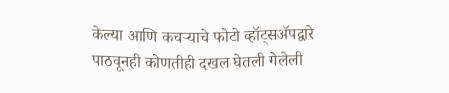केल्या आणि कचऱ्याचे फोटो व्हॉट्सॲपद्वारे पाठवूनही कोणतीही दखल घेतली गेलेली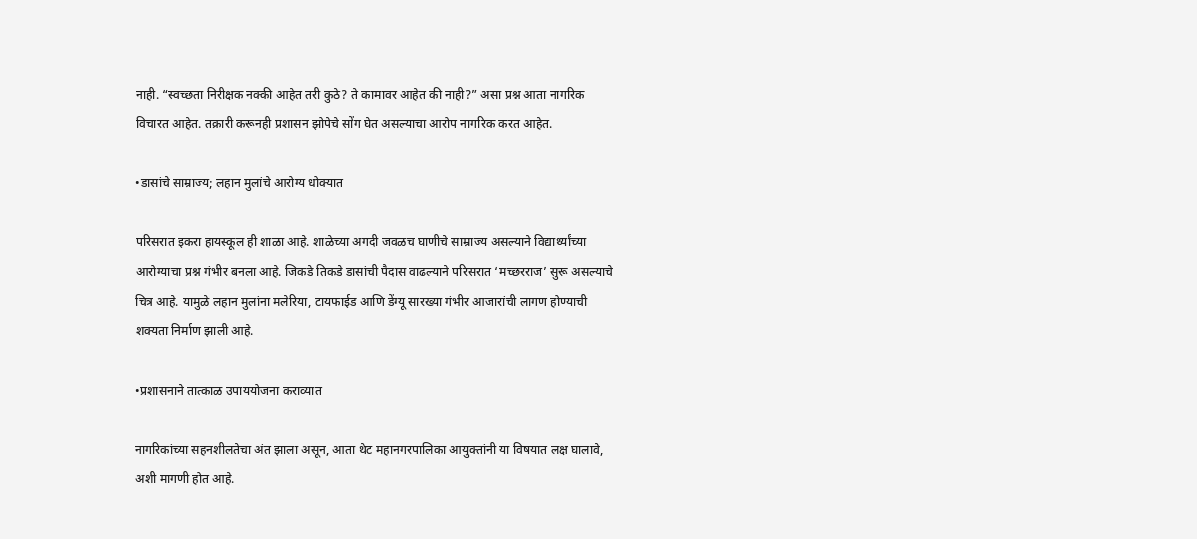नाही. “स्वच्छता निरीक्षक नक्की आहेत तरी कुठे? ते कामावर आहेत की नाही?” असा प्रश्न आता नागरिक विचारत आहेत. तक्रारी करूनही प्रशासन झोपेचे सोंग घेत असल्याचा आरोप नागरिक करत आहेत.

•डासांचे साम्राज्य; लहान मुलांचे आरोग्य धोक्यात

परिसरात इकरा हायस्कूल ही शाळा आहे. शाळेच्या अगदी जवळच घाणीचे साम्राज्य असल्याने विद्यार्थ्यांच्या आरोग्याचा प्रश्न गंभीर बनला आहे. जिकडे तिकडे डासांची पैदास वाढल्याने परिसरात ‘मच्छरराज’ सुरू असल्याचे चित्र आहे. यामुळे लहान मुलांना मलेरिया, टायफाईड आणि डेंग्यू सारख्या गंभीर आजारांची लागण होण्याची शक्यता निर्माण झाली आहे.

•प्रशासनाने तात्काळ उपाययोजना कराव्यात

नागरिकांच्या सहनशीलतेचा अंत झाला असून, आता थेट महानगरपालिका आयुक्तांनी या विषयात लक्ष घालावे, अशी मागणी होत आहे.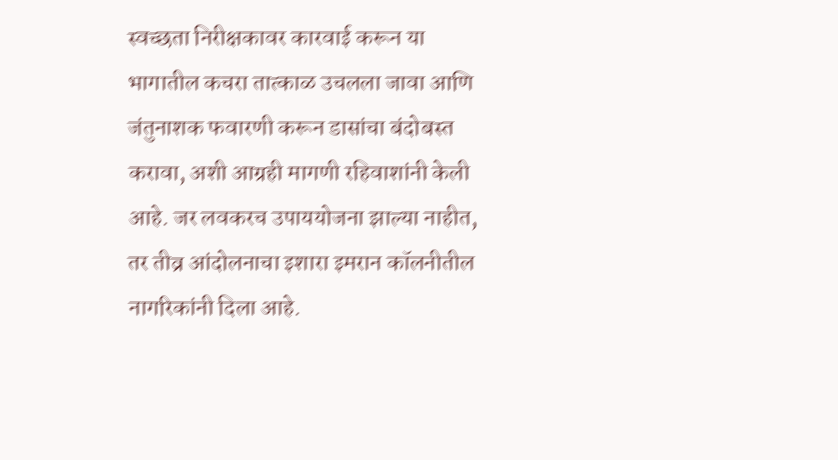स्वच्छता निरीक्षकावर कारवाई करून या भागातील कचरा तात्काळ उचलला जावा आणि जंतुनाशक फवारणी करून डासांचा बंदोबस्त करावा, अशी आग्रही मागणी रहिवाशांनी केली आहे. जर लवकरच उपाययोजना झाल्या नाहीत, तर तीव्र आंदोलनाचा इशारा इमरान कॉलनीतील नागरिकांनी दिला आहे.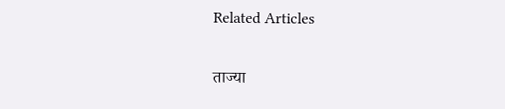Related Articles

ताज्या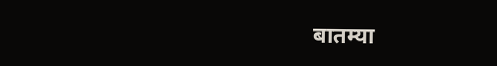बातम्या